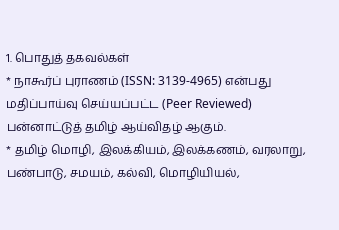1. பொதுத் தகவல்கள்
* நாகூர்ப் புராணம் (ISSN: 3139-4965) என்பது மதிப்பாய்வு செய்யப்பட்ட (Peer Reviewed) பன்னாட்டுத் தமிழ் ஆய்விதழ் ஆகும்.
* தமிழ் மொழி, இலக்கியம், இலக்கணம், வரலாறு, பண்பாடு, சமயம், கல்வி, மொழியியல்,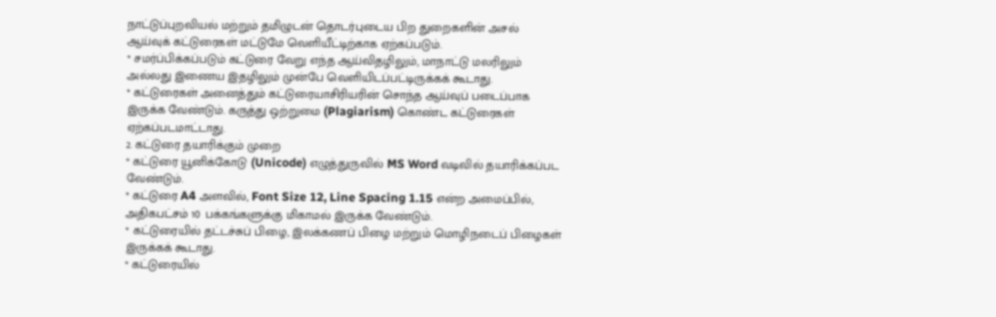நாட்டுப்புறவியல் மற்றும் தமிழுடன் தொடர்புடைய பிற துறைகளின் அசல் ஆய்வுக் கட்டுரைகள் மட்டுமே வெளியீட்டிற்காக ஏற்கப்படும்.
* சமர்ப்பிக்கப்படும் கட்டுரை வேறு எந்த ஆய்விதழிலும், மாநாட்டு மலரிலும் அல்லது இணைய இதழிலும் முன்பே வெளியிடப்பட்டிருக்கக் கூடாது.
* கட்டுரைகள் அனைத்தும் கட்டுரையாசிரியரின் சொந்த ஆய்வுப் படைப்பாக இருக்க வேண்டும். கருத்து ஒற்றுமை (Plagiarism) கொண்ட கட்டுரைகள் ஏற்கப்படமாட்டாது.
2. கட்டுரை தயாரிக்கும் முறை
* கட்டுரை யூனிக்கோடு (Unicode) எழுத்துருவில் MS Word வடிவில் தயாரிக்கப்பட வேண்டும்.
* கட்டுரை A4 அளவில், Font Size 12, Line Spacing 1.15 என்ற அமைப்பில், அதிகபட்சம் 10 பக்கங்களுக்கு மிகாமல் இருக்க வேண்டும்.
* கட்டுரையில் தட்டச்சுப் பிழை, இலக்கணப் பிழை மற்றும் மொழிநடைப் பிழைகள் இருக்கக் கூடாது.
* கட்டுரையில்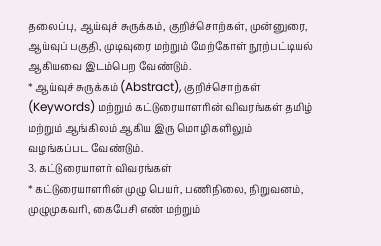தலைப்பு, ஆய்வுச் சுருக்கம், குறிச்சொற்கள், முன்னுரை, ஆய்வுப் பகுதி, முடிவுரை மற்றும் மேற்கோள் நூற்பட்டியல் ஆகியவை இடம்பெற வேண்டும்.
* ஆய்வுச் சுருக்கம் (Abstract), குறிச்சொற்கள் (Keywords) மற்றும் கட்டுரையாளரின் விவரங்கள் தமிழ் மற்றும் ஆங்கிலம் ஆகிய இரு மொழிகளிலும் வழங்கப்பட வேண்டும்.
3. கட்டுரையாளர் விவரங்கள்
* கட்டுரையாளரின் முழு பெயர், பணிநிலை, நிறுவனம், முழுமுகவரி, கைபேசி எண் மற்றும்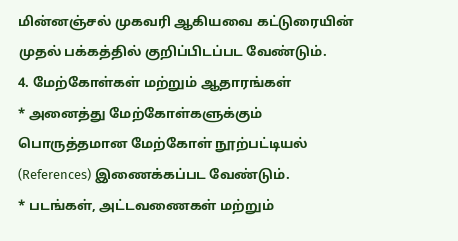மின்னஞ்சல் முகவரி ஆகியவை கட்டுரையின் முதல் பக்கத்தில் குறிப்பிடப்பட வேண்டும்.
4. மேற்கோள்கள் மற்றும் ஆதாரங்கள்
* அனைத்து மேற்கோள்களுக்கும் பொருத்தமான மேற்கோள் நூற்பட்டியல் (References) இணைக்கப்பட வேண்டும்.
* படங்கள், அட்டவணைகள் மற்றும்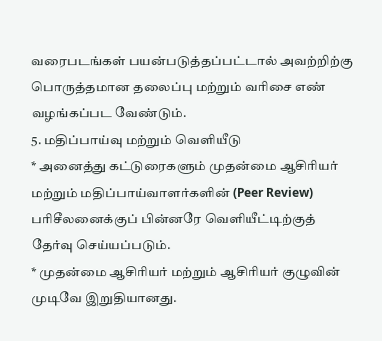வரைபடங்கள் பயன்படுத்தப்பட்டால் அவற்றிற்கு பொருத்தமான தலைப்பு மற்றும் வரிசை எண் வழங்கப்பட வேண்டும்.
5. மதிப்பாய்வு மற்றும் வெளியீடு
* அனைத்து கட்டுரைகளும் முதன்மை ஆசிரியர் மற்றும் மதிப்பாய்வாளர்களின் (Peer Review) பரிசீலனைக்குப் பின்னரே வெளியீட்டிற்குத் தேர்வு செய்யப்படும்.
* முதன்மை ஆசிரியர் மற்றும் ஆசிரியர் குழுவின் முடிவே இறுதியானது.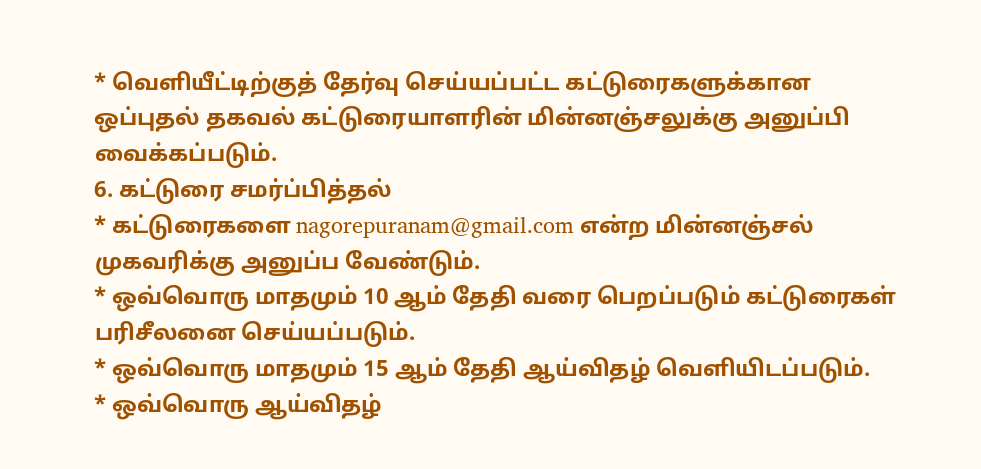* வெளியீட்டிற்குத் தேர்வு செய்யப்பட்ட கட்டுரைகளுக்கான ஒப்புதல் தகவல் கட்டுரையாளரின் மின்னஞ்சலுக்கு அனுப்பி வைக்கப்படும்.
6. கட்டுரை சமர்ப்பித்தல்
* கட்டுரைகளை nagorepuranam@gmail.com என்ற மின்னஞ்சல் முகவரிக்கு அனுப்ப வேண்டும்.
* ஒவ்வொரு மாதமும் 10 ஆம் தேதி வரை பெறப்படும் கட்டுரைகள் பரிசீலனை செய்யப்படும்.
* ஒவ்வொரு மாதமும் 15 ஆம் தேதி ஆய்விதழ் வெளியிடப்படும்.
* ஒவ்வொரு ஆய்விதழ்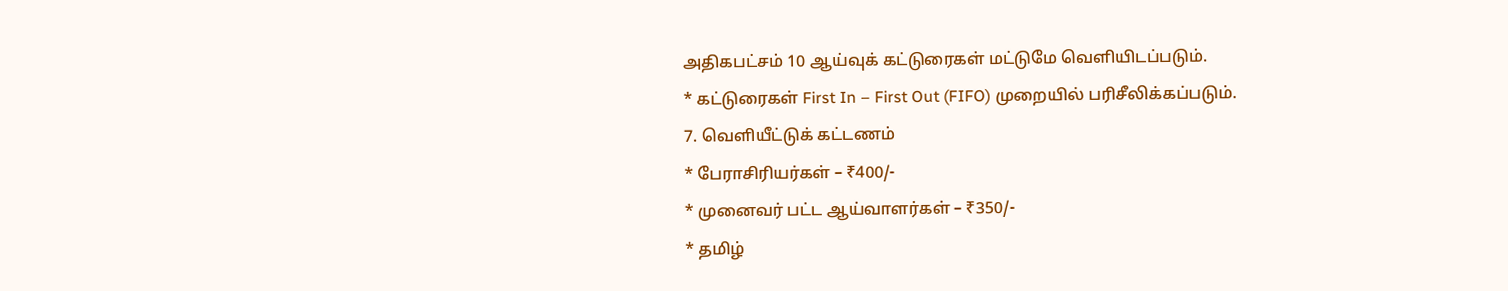அதிகபட்சம் 10 ஆய்வுக் கட்டுரைகள் மட்டுமே வெளியிடப்படும்.
* கட்டுரைகள் First In – First Out (FIFO) முறையில் பரிசீலிக்கப்படும்.
7. வெளியீட்டுக் கட்டணம்
* பேராசிரியர்கள் – ₹400/-
* முனைவர் பட்ட ஆய்வாளர்கள் – ₹350/-
* தமிழ்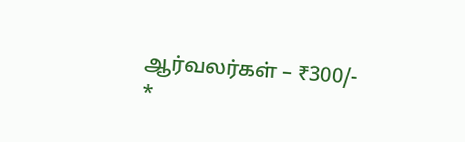ஆர்வலர்கள் – ₹300/-
*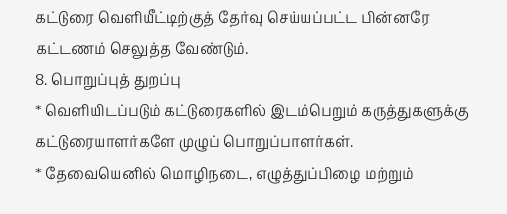கட்டுரை வெளியீட்டிற்குத் தேர்வு செய்யப்பட்ட பின்னரே கட்டணம் செலுத்த வேண்டும்.
8. பொறுப்புத் துறப்பு
* வெளியிடப்படும் கட்டுரைகளில் இடம்பெறும் கருத்துகளுக்கு கட்டுரையாளர்களே முழுப் பொறுப்பாளர்கள்.
* தேவையெனில் மொழிநடை, எழுத்துப்பிழை மற்றும்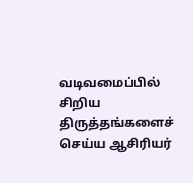வடிவமைப்பில் சிறிய திருத்தங்களைச் செய்ய ஆசிரியர்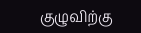குழுவிற்கு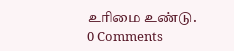உரிமை உண்டு.
0 Comments